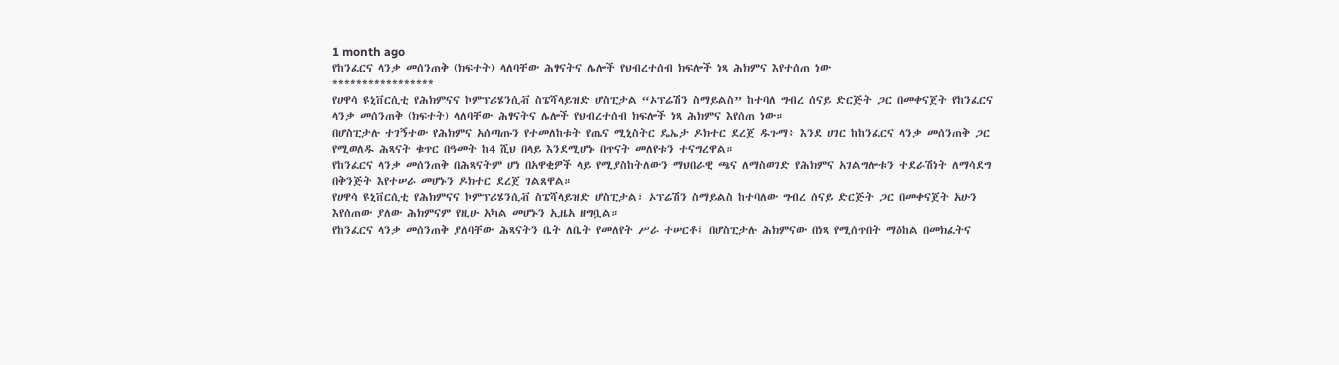1 month ago
የከንፈርና ላንቃ መሰንጠቅ (ክፍተት) ላለባቸው ሕፃናትና ሌሎች የህብረተሰብ ክፍሎች ነጻ ሕክምና እየተሰጠ ነው
*****************
የሀዋሳ ዩኒቨርሲቲ የሕክምናና ኮምፕሪሄንሲቭ ስፔሻላይዝድ ሆስፒታል “ኦፕሬሽን ስማይልስ” ከተባለ ግብረ ሰናይ ድርጅት ጋር በመቀናጀት የከንፈርና ላንቃ መሰንጠቅ (ክፍተት) ላለባቸው ሕፃናትና ሌሎች የህብረተሰብ ክፍሎች ነጻ ሕክምና እየሰጠ ነው።
በሆስፒታሉ ተገኝተው የሕክምና አሰጣጡን የተመለከቱት የጤና ሚኒስትር ዴኤታ ዶክተር ደረጀ ዱጉማ፥ እንደ ሀገር ከከንፈርና ላንቃ መሰንጠቅ ጋር የሚወለዱ ሕጻናት ቁጥር በዓመት ከ4 ሺህ በላይ እንደሚሆኑ በጥናት መለየቱን ተናግረዋል።
የከንፈርና ላንቃ መሰንጠቅ በሕጻናትም ሆነ በአዋቂዎች ላይ የሚያስከትለውን ማህበራዊ ጫና ለማስወገድ የሕክምና አገልግሎቱን ተደራሽነት ለማሳደግ በቅንጅት እየተሠራ መሆኑን ዶክተር ደረጀ ገልጸዋል።
የሀዋሳ ዩኒቨርሲቲ የሕክምናና ኮምፕሪሄንሲቭ ስፔሻላይዝድ ሆስፒታል፣ ኦፕሬሽን ስማይልስ ከተባለው ግብረ ሰናይ ድርጅት ጋር በመቀናጀት አሁን እየሰጠው ያለው ሕክምናም የዚሁ አካል መሆኑን ኢዜአ ዘግቧል።
የከንፈርና ላንቃ መሰንጠቅ ያለባቸው ሕጻናትን ቤት ለቤት የመለየት ሥራ ተሠርቶ፤ በሆስፒታሉ ሕክምናው በነጻ የሚሰጥበት ማዕከል በመክፈትና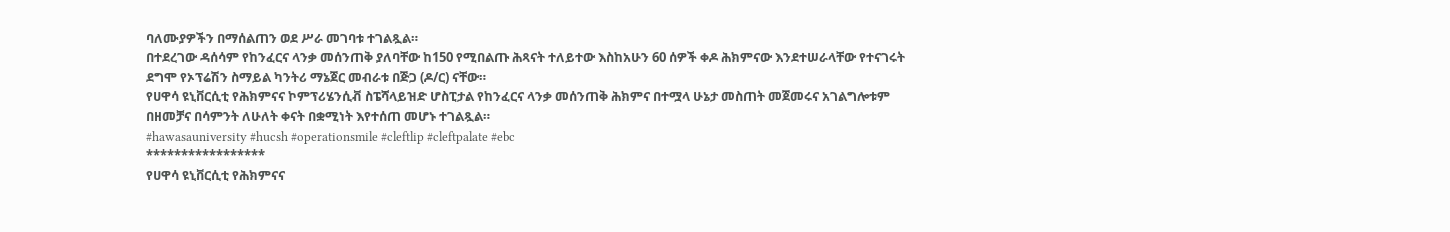ባለሙያዎችን በማሰልጠን ወደ ሥራ መገባቱ ተገልጿል።
በተደረገው ዳሰሳም የከንፈርና ላንቃ መሰንጠቅ ያለባቸው ከ150 የሚበልጡ ሕጻናት ተለይተው እስከአሁን 60 ሰዎች ቀዶ ሕክምናው እንደተሠራላቸው የተናገሩት ደግሞ የኦፕሬሽን ስማይል ካንትሪ ማኔጀር መብራቱ በጅጋ (ዶ/ር) ናቸው።
የሀዋሳ ዩኒቨርሲቲ የሕክምናና ኮምፕሪሄንሲቭ ስፔሻላይዝድ ሆስፒታል የከንፈርና ላንቃ መሰንጠቅ ሕክምና በተሟላ ሁኔታ መስጠት መጀመሩና አገልግሎቱም በዘመቻና በሳምንት ለሁለት ቀናት በቋሚነት እየተሰጠ መሆኑ ተገልጿል።
#hawasauniversity #hucsh #operationsmile #cleftlip #cleftpalate #ebc
*****************
የሀዋሳ ዩኒቨርሲቲ የሕክምናና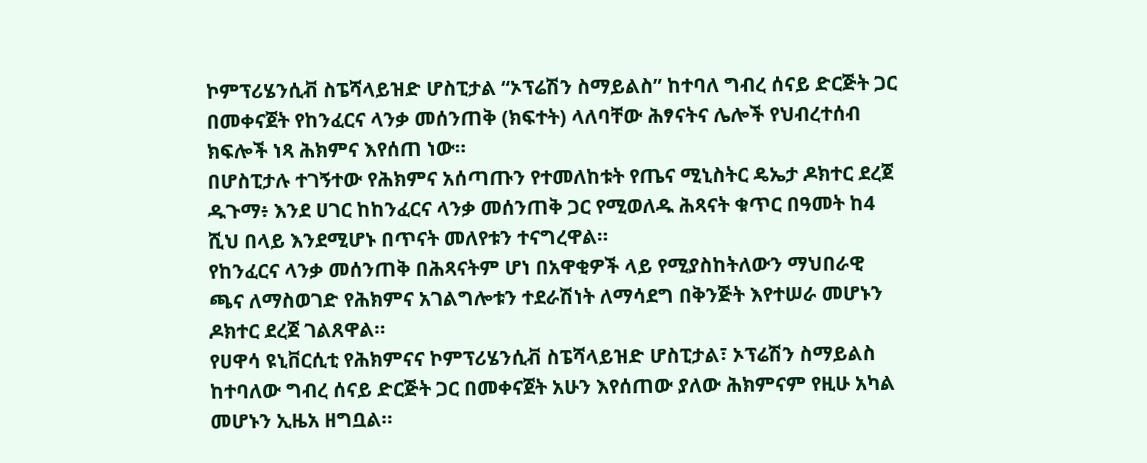ኮምፕሪሄንሲቭ ስፔሻላይዝድ ሆስፒታል “ኦፕሬሽን ስማይልስ” ከተባለ ግብረ ሰናይ ድርጅት ጋር በመቀናጀት የከንፈርና ላንቃ መሰንጠቅ (ክፍተት) ላለባቸው ሕፃናትና ሌሎች የህብረተሰብ ክፍሎች ነጻ ሕክምና እየሰጠ ነው።
በሆስፒታሉ ተገኝተው የሕክምና አሰጣጡን የተመለከቱት የጤና ሚኒስትር ዴኤታ ዶክተር ደረጀ ዱጉማ፥ እንደ ሀገር ከከንፈርና ላንቃ መሰንጠቅ ጋር የሚወለዱ ሕጻናት ቁጥር በዓመት ከ4 ሺህ በላይ እንደሚሆኑ በጥናት መለየቱን ተናግረዋል።
የከንፈርና ላንቃ መሰንጠቅ በሕጻናትም ሆነ በአዋቂዎች ላይ የሚያስከትለውን ማህበራዊ ጫና ለማስወገድ የሕክምና አገልግሎቱን ተደራሽነት ለማሳደግ በቅንጅት እየተሠራ መሆኑን ዶክተር ደረጀ ገልጸዋል።
የሀዋሳ ዩኒቨርሲቲ የሕክምናና ኮምፕሪሄንሲቭ ስፔሻላይዝድ ሆስፒታል፣ ኦፕሬሽን ስማይልስ ከተባለው ግብረ ሰናይ ድርጅት ጋር በመቀናጀት አሁን እየሰጠው ያለው ሕክምናም የዚሁ አካል መሆኑን ኢዜአ ዘግቧል።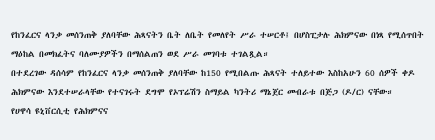የከንፈርና ላንቃ መሰንጠቅ ያለባቸው ሕጻናትን ቤት ለቤት የመለየት ሥራ ተሠርቶ፤ በሆስፒታሉ ሕክምናው በነጻ የሚሰጥበት ማዕከል በመክፈትና ባለሙያዎችን በማሰልጠን ወደ ሥራ መገባቱ ተገልጿል።
በተደረገው ዳሰሳም የከንፈርና ላንቃ መሰንጠቅ ያለባቸው ከ150 የሚበልጡ ሕጻናት ተለይተው እስከአሁን 60 ሰዎች ቀዶ ሕክምናው እንደተሠራላቸው የተናገሩት ደግሞ የኦፕሬሽን ስማይል ካንትሪ ማኔጀር መብራቱ በጅጋ (ዶ/ር) ናቸው።
የሀዋሳ ዩኒቨርሲቲ የሕክምናና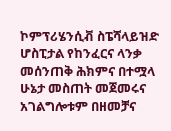ኮምፕሪሄንሲቭ ስፔሻላይዝድ ሆስፒታል የከንፈርና ላንቃ መሰንጠቅ ሕክምና በተሟላ ሁኔታ መስጠት መጀመሩና አገልግሎቱም በዘመቻና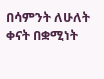በሳምንት ለሁለት ቀናት በቋሚነት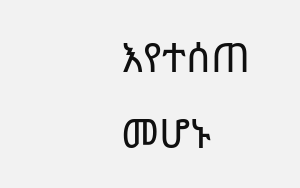እየተሰጠ መሆኑ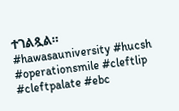ተገልጿል።
#hawasauniversity #hucsh #operationsmile #cleftlip #cleftpalate #ebc